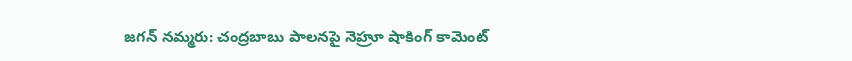జగన్ నమ్మరు: చంద్రబాబు పాలనపై నెహ్రూ షాకింగ్ కామెంట్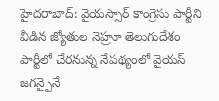హైదరాబాద్: వైయస్సార్ కాంగ్రెసు పార్టీని వీడిన జ్యోతుల నెహ్రూ తెలుగుదేశం పార్టీలో చేరనున్న నేపథ్యంలో వైయస్ జగన్పైనే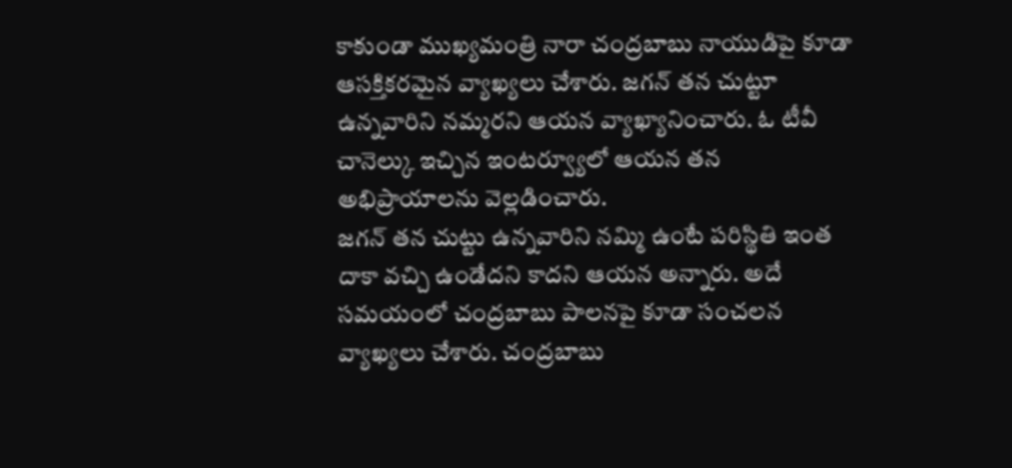కాకుండా ముఖ్యమంత్రి నారా చంద్రబాబు నాయుడిపై కూడా ఆసక్తికరమైన వ్యాఖ్యలు చేశారు. జగన్ తన చుట్టూ ఉన్నవారిని నమ్మరని ఆయన వ్యాఖ్యానించారు. ఓ టీవీ చానెల్కు ఇచ్చిన ఇంటర్వ్యూలో ఆయన తన అభిప్రాయాలను వెల్లడించారు.
జగన్ తన చుట్టు ఉన్నవారిని నమ్మి ఉంటే పరిస్థితి ఇంత దాకా వచ్చి ఉండేదని కాదని ఆయన అన్నారు. అదే సమయంలో చంద్రబాబు పాలనపై కూడా సంచలన వ్యాఖ్యలు చేశారు. చంద్రబాబు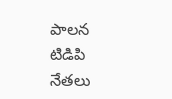పాలన టిడిపి నేతలు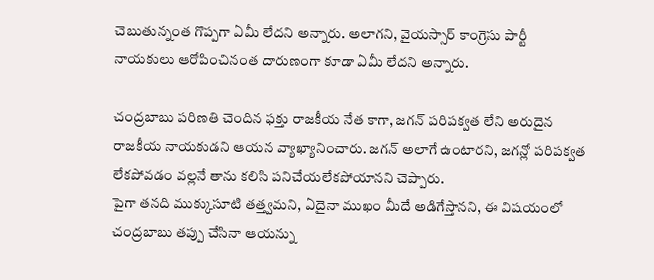చెబుతున్నంత గొప్పగా ఏమీ లేదని అన్నారు. అలాగని, వైయస్సార్ కాంగ్రెసు పార్టీ నాయకులు ఆరోపించినంత దారుణంగా కూడా ఏమీ లేదని అన్నారు.

చంద్రబాబు పరిణతి చెందిన ఫక్తు రాజకీయ నేత కాగా, జగన్ పరిపక్వత లేని అరుదైన రాజకీయ నాయకుడని ఆయన వ్యాఖ్యానించారు. జగన్ అలాగే ఉంటారని, జగన్లో పరిపక్వత లేకపోవడం వల్లనే తాను కలిసి పనిచేయలేకపోయానని చెప్పారు.
పైగా తనది ముక్కుసూటి తత్త్వమని, ఏదైనా ముఖం మీదే అడిగేస్తానని, ఈ విషయంలో చంద్రబాబు తప్పు చేసినా ఆయన్ను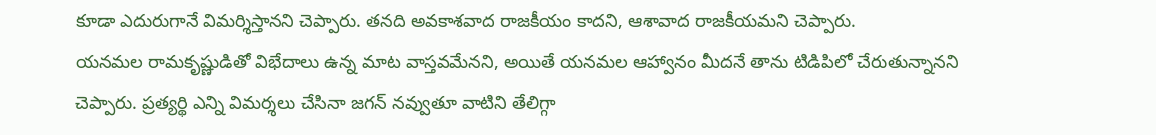కూడా ఎదురుగానే విమర్శిస్తానని చెప్పారు. తనది అవకాశవాద రాజకీయం కాదని, ఆశావాద రాజకీయమని చెప్పారు.
యనమల రామకృష్ణుడితో విభేదాలు ఉన్న మాట వాస్తవమేనని, అయితే యనమల ఆహ్వానం మీదనే తాను టిడిపిలో చేరుతున్నానని చెప్పారు. ప్రత్యర్థి ఎన్ని విమర్శలు చేసినా జగన్ నవ్వుతూ వాటిని తేలిగ్గా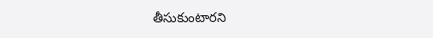తీసుకుంటారని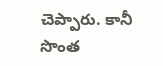చెప్పారు. కానీ సొంత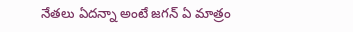నేతలు ఏదన్నా అంటే జగన్ ఏ మాత్రం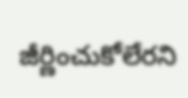జీర్ణించుకోలేరని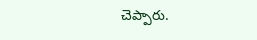చెప్పారు.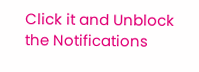Click it and Unblock the Notifications